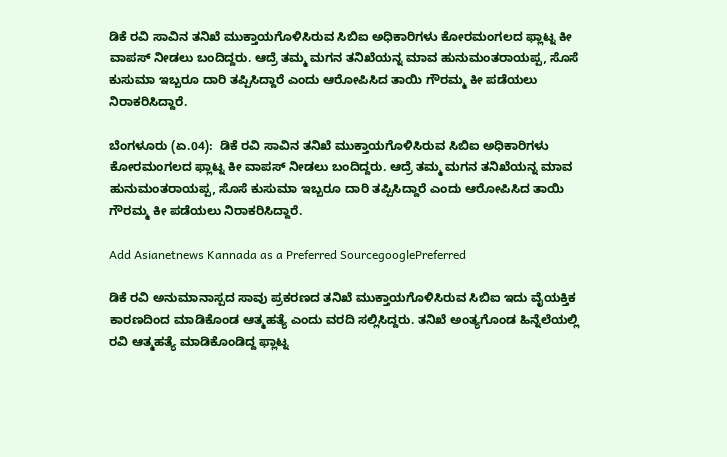ಡಿಕೆ ರವಿ ಸಾವಿನ ತನಿಖೆ ಮುಕ್ತಾಯಗೊಳಿಸಿರುವ ಸಿಬಿಐ ಅಧಿಕಾರಿಗಳು ಕೋರಮಂಗಲದ ಫ್ಲಾಟ್ನ ಕೀ ವಾಪಸ್ ನೀಡಲು ಬಂದಿದ್ದರು. ಆದ್ರೆ ತಮ್ಮ ಮಗನ ತನಿಖೆಯನ್ನ ಮಾವ ಹುನುಮಂತರಾಯಪ್ಪ, ಸೊಸೆ ಕುಸುಮಾ ಇಬ್ಬರೂ ದಾರಿ ತಪ್ಪಿಸಿದ್ದಾರೆ ಎಂದು ಆರೋಪಿಸಿದ ತಾಯಿ ಗೌರಮ್ಮ ಕೀ ಪಡೆಯಲು ನಿರಾಕರಿಸಿದ್ದಾರೆ.

ಬೆಂಗಳೂರು (ಏ.04):  ಡಿಕೆ ರವಿ ಸಾವಿನ ತನಿಖೆ ಮುಕ್ತಾಯಗೊಳಿಸಿರುವ ಸಿಬಿಐ ಅಧಿಕಾರಿಗಳು ಕೋರಮಂಗಲದ ಫ್ಲಾಟ್ನ ಕೀ ವಾಪಸ್ ನೀಡಲು ಬಂದಿದ್ದರು. ಆದ್ರೆ ತಮ್ಮ ಮಗನ ತನಿಖೆಯನ್ನ ಮಾವ ಹುನುಮಂತರಾಯಪ್ಪ, ಸೊಸೆ ಕುಸುಮಾ ಇಬ್ಬರೂ ದಾರಿ ತಪ್ಪಿಸಿದ್ದಾರೆ ಎಂದು ಆರೋಪಿಸಿದ ತಾಯಿ ಗೌರಮ್ಮ ಕೀ ಪಡೆಯಲು ನಿರಾಕರಿಸಿದ್ದಾರೆ.

Add Asianetnews Kannada as a Preferred SourcegooglePreferred

ಡಿಕೆ ರವಿ ಅನುಮಾನಾಸ್ಪದ ಸಾವು ಪ್ರಕರಣದ ತನಿಖೆ ಮುಕ್ತಾಯಗೊಳಿಸಿರುವ ಸಿಬಿಐ ಇದು ವೈಯಕ್ತಿಕ ಕಾರಣದಿಂದ ಮಾಡಿಕೊಂಡ ಆತ್ಮಹತ್ಯೆ ಎಂದು ವರದಿ ಸಲ್ಲಿಸಿದ್ದರು. ತನಿಖೆ ಅಂತ್ಯಗೊಂಡ ಹಿನ್ನೆಲೆಯಲ್ಲಿ ರವಿ ಆತ್ಮಹತ್ಯೆ ಮಾಡಿಕೊಂಡಿದ್ದ ಫ್ಲಾಟ್ನ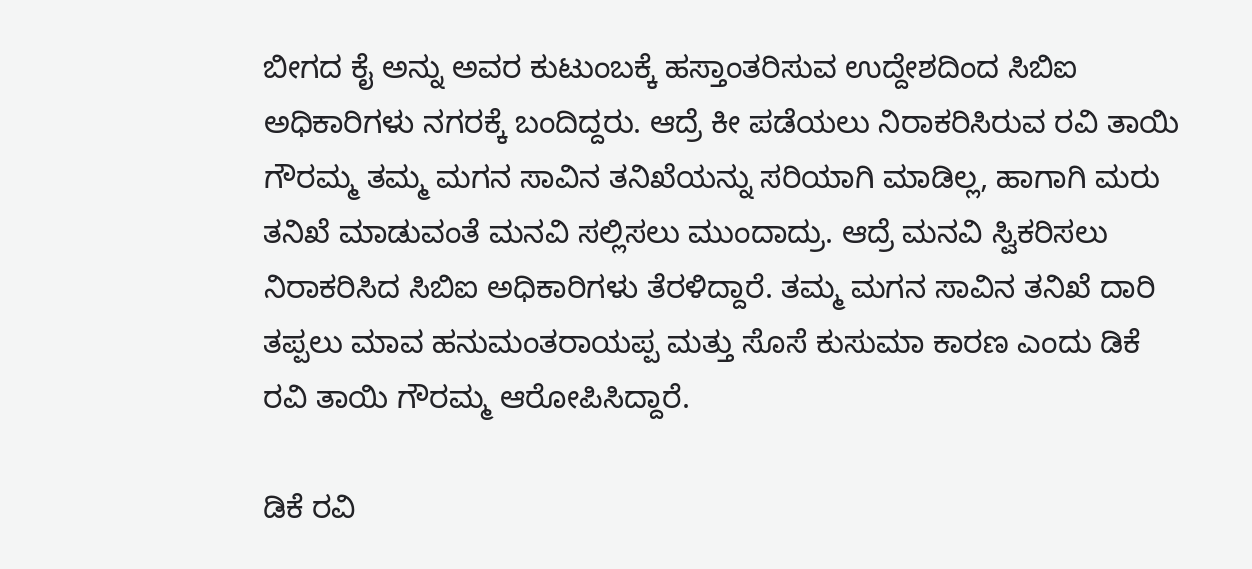ಬೀಗದ ಕೈ ಅನ್ನು ಅವರ ಕುಟುಂಬಕ್ಕೆ ಹಸ್ತಾಂತರಿಸುವ ಉದ್ದೇಶದಿಂದ ಸಿಬಿಐ ಅಧಿಕಾರಿಗಳು ನಗರಕ್ಕೆ ಬಂದಿದ್ದರು. ಆದ್ರೆ ಕೀ ಪಡೆಯಲು ನಿರಾಕರಿಸಿರುವ ರವಿ ತಾಯಿ ಗೌರಮ್ಮ ತಮ್ಮ ಮಗನ ಸಾವಿನ ತನಿಖೆಯನ್ನು ಸರಿಯಾಗಿ ಮಾಡಿಲ್ಲ, ಹಾಗಾಗಿ ಮರು ತನಿಖೆ ಮಾಡುವಂತೆ ಮನವಿ ಸಲ್ಲಿಸಲು ಮುಂದಾದ್ರು. ಆದ್ರೆ ಮನವಿ ಸ್ವಿಕರಿಸಲು ನಿರಾಕರಿಸಿದ ಸಿಬಿಐ ಅಧಿಕಾರಿಗಳು ತೆರಳಿದ್ದಾರೆ. ತಮ್ಮ ಮಗನ ಸಾವಿನ ತನಿಖೆ ದಾರಿ ತಪ್ಪಲು ಮಾವ ಹನುಮಂತರಾಯಪ್ಪ ಮತ್ತು ಸೊಸೆ ಕುಸುಮಾ ಕಾರಣ ಎಂದು ಡಿಕೆ ರವಿ ತಾಯಿ ಗೌರಮ್ಮ ಆರೋಪಿಸಿದ್ದಾರೆ.

ಡಿಕೆ ರವಿ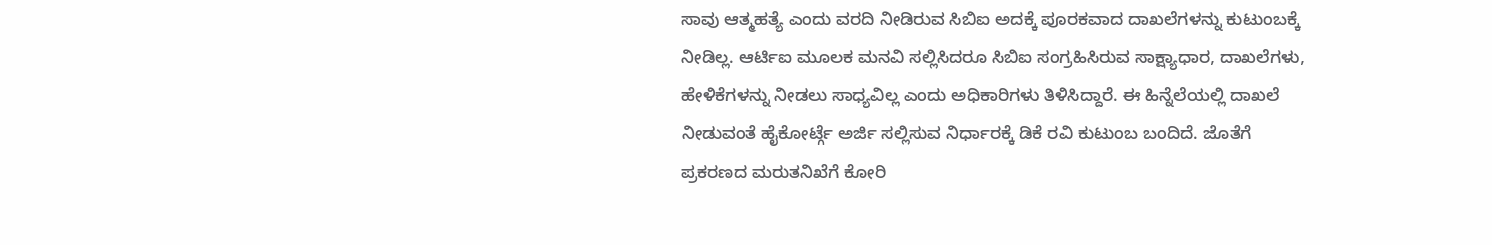ಸಾವು ಆತ್ಮಹತ್ಯೆ ಎಂದು ವರದಿ ನೀಡಿರುವ ಸಿಬಿಐ ಅದಕ್ಕೆ ಪೂರಕವಾದ ದಾಖಲೆಗಳನ್ನು ಕುಟುಂಬಕ್ಕೆ ನೀಡಿಲ್ಲ. ಆರ್ಟಿಐ ಮೂಲಕ ಮನವಿ ಸಲ್ಲಿಸಿದರೂ ಸಿಬಿಐ ಸಂಗ್ರಹಿಸಿರುವ ಸಾಕ್ಷ್ಯಾಧಾರ, ದಾಖಲೆಗಳು, ಹೇಳಿಕೆಗಳನ್ನು ನೀಡಲು ಸಾಧ್ಯವಿಲ್ಲ ಎಂದು ಅಧಿಕಾರಿಗಳು ತಿಳಿಸಿದ್ದಾರೆ. ಈ ಹಿನ್ನೆಲೆಯಲ್ಲಿ ದಾಖಲೆ ನೀಡುವಂತೆ ಹೈಕೋರ್ಟ್ಗೆ ಅರ್ಜಿ ಸಲ್ಲಿಸುವ ನಿರ್ಧಾರಕ್ಕೆ ಡಿಕೆ ರವಿ ಕುಟುಂಬ ಬಂದಿದೆ. ಜೊತೆಗೆ ಪ್ರಕರಣದ ಮರುತನಿಖೆಗೆ ಕೋರಿ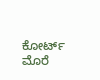ಕೋರ್ಟ್ ಮೊರೆ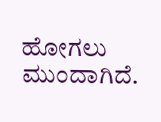ಹೋಗಲು ಮುಂದಾಗಿದೆ.